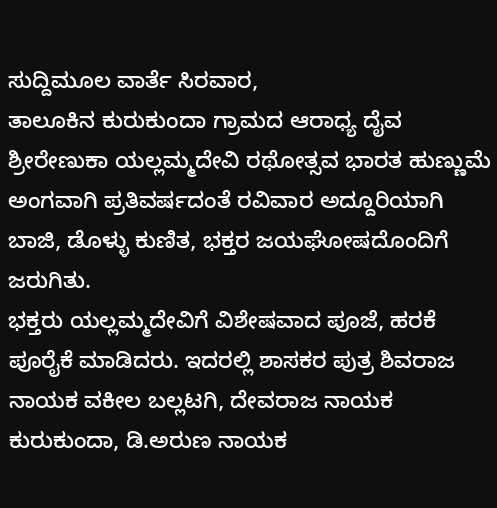ಸುದ್ದಿಮೂಲ ವಾರ್ತೆ ಸಿರವಾರ,
ತಾಲೂಕಿನ ಕುರುಕುಂದಾ ಗ್ರಾಮದ ಆರಾಧ್ಯ ದೈವ ಶ್ರೀರೇಣುಕಾ ಯಲ್ಲಮ್ಮದೇವಿ ರಥೋತ್ಸವ ಭಾರತ ಹುಣ್ಣುಮೆ ಅಂಗವಾಗಿ ಪ್ರತಿವರ್ಷದಂತೆ ರವಿವಾರ ಅದ್ದೂರಿಯಾಗಿ ಬಾಜಿ, ಡೊಳ್ಳು ಕುಣಿತ, ಭಕ್ತರ ಜಯಘೋಷದೊಂದಿಗೆ ಜರುಗಿತು.
ಭಕ್ತರು ಯಲ್ಲಮ್ಮದೇವಿಗೆ ವಿಶೇಷವಾದ ಪೂಜೆ, ಹರಕೆ ಪೂರೈಕೆ ಮಾಡಿದರು. ಇದರಲ್ಲಿ ಶಾಸಕರ ಪುತ್ರ ಶಿವರಾಜ ನಾಯಕ ವಕೀಲ ಬಲ್ಲಟಗಿ, ದೇವರಾಜ ನಾಯಕ ಕುರುಕುಂದಾ, ಡಿ.ಅರುಣ ನಾಯಕ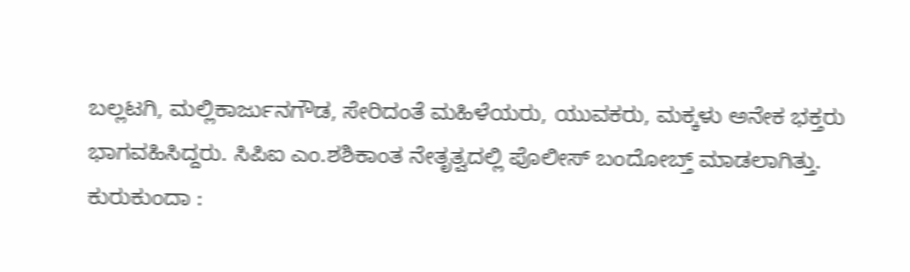ಬಲ್ಲಟಗಿ, ಮಲ್ಲಿಕಾರ್ಜುನಗೌಡ, ಸೇರಿದಂತೆ ಮಹಿಳೆಯರು, ಯುವಕರು, ಮಕ್ಕಳು ಅನೇಕ ಭಕ್ತರು ಭಾಗವಹಿಸಿದ್ದರು. ಸಿಪಿಐ ಎಂ.ಶಶಿಕಾಂತ ನೇತೃತ್ವದಲ್ಲಿ ಪೊಲೀಸ್ ಬಂದೋಬ್ತ್ ಮಾಡಲಾಗಿತ್ತು.
ಕುರುಕುಂದಾ :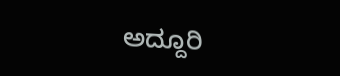ಅದ್ದೂರಿ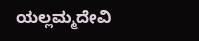ಯಲ್ಲಮ್ಮದೇವಿ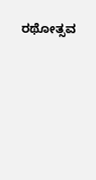ರಥೋತ್ಸವ